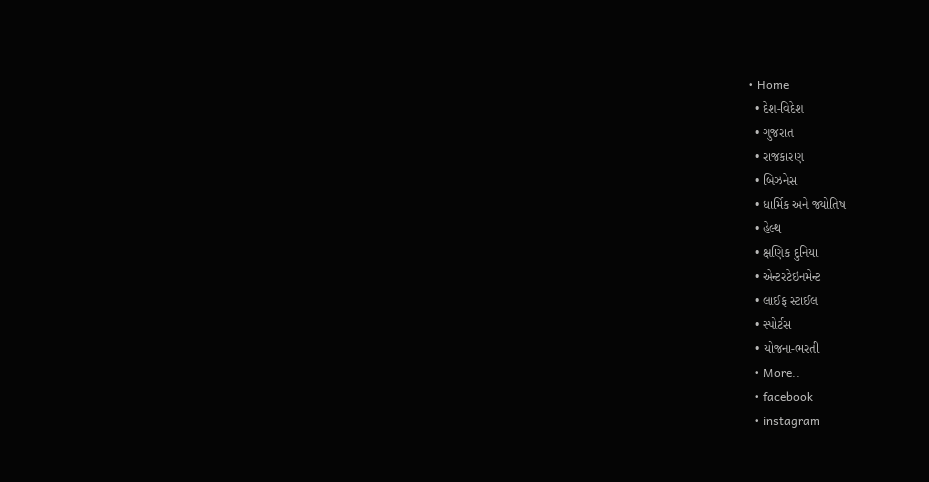• Home
  • દેશ-વિદેશ
  • ગુજરાત
  • રાજકારણ
  • બિઝનેસ
  • ધાર્મિક અને જ્યોતિષ
  • હેલ્થ
  • ક્ષણિક દુનિયા
  • એન્ટરટેઇનમેન્ટ
  • લાઈફ સ્ટાઈલ
  • સ્પોર્ટસ
  • યોજના-ભરતી
  • More..
  • facebook
  • instagram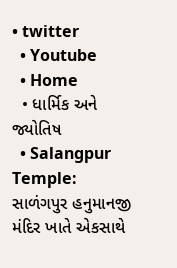• twitter
  • Youtube
  • Home
  • ધાર્મિક અને જ્યોતિષ
  • Salangpur Temple: સાળંગપુર હનુમાનજી મંદિર ખાતે એકસાથે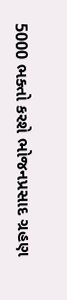5000 ભક્તો કરશે ભોજનપ્રસાદ ગ્રહણ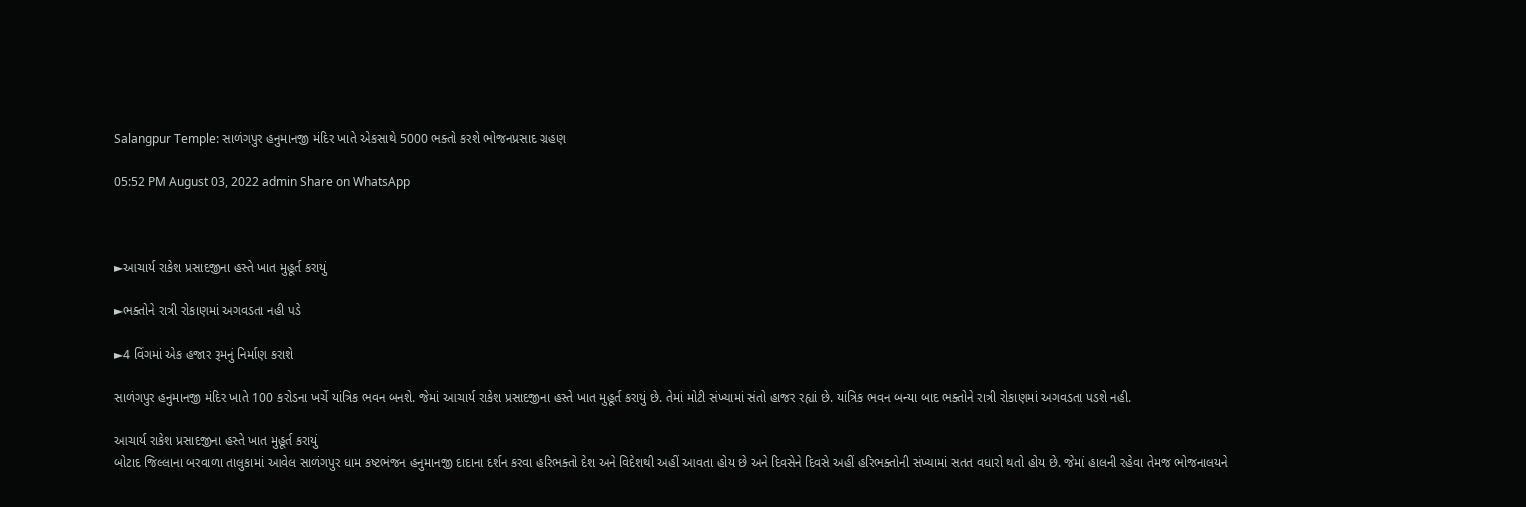Salangpur Temple: સાળંગપુર હનુમાનજી મંદિર ખાતે એકસાથે 5000 ભક્તો કરશે ભોજનપ્રસાદ ગ્રહણ

05:52 PM August 03, 2022 admin Share on WhatsApp



►આચાર્ય રાકેશ પ્રસાદજીના હસ્તે ખાત મુહૂર્ત કરાયું

►ભક્તોને રાત્રી રોકાણમાં અગવડતા નહી પડે

►4 વિંગમાં એક હજાર રૂમનું નિર્માણ કરાશે

સાળંગપુર હનુમાનજી મંદિર ખાતે 100 કરોડના ખર્ચે યાંત્રિક ભવન બનશે. જેમાં આચાર્ય રાકેશ પ્રસાદજીના હસ્તે ખાત મુહૂર્ત કરાયું છે. તેમાં મોટી સંખ્યામાં સંતો હાજર રહ્યાં છે. યાંત્રિક ભવન બન્યા બાદ ભક્તોને રાત્રી રોકાણમાં અગવડતા પડશે નહી.

આચાર્ય રાકેશ પ્રસાદજીના હસ્તે ખાત મુહૂર્ત કરાયું
બોટાદ જિલ્લાના બરવાળા તાલુકામાં આવેલ સાળંગપુર ધામ કષ્ટભંજન હનુમાનજી દાદાના દર્શન કરવા હરિભક્તો દેશ અને વિદેશથી અહીં આવતા હોય છે અને દિવસેને દિવસે અહીં હરિભક્તોની સંખ્યામાં સતત વધારો થતો હોય છે. જેમાં હાલની રહેવા તેમજ ભોજનાલયને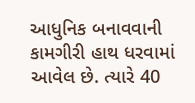આધુનિક બનાવવાની કામગીરી હાથ ધરવામાં આવેલ છે. ત્યારે 40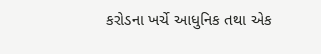કરોડના ખર્ચે આધુનિક તથા એક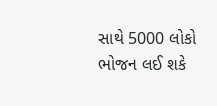સાથે 5000 લોકો ભોજન લઈ શકે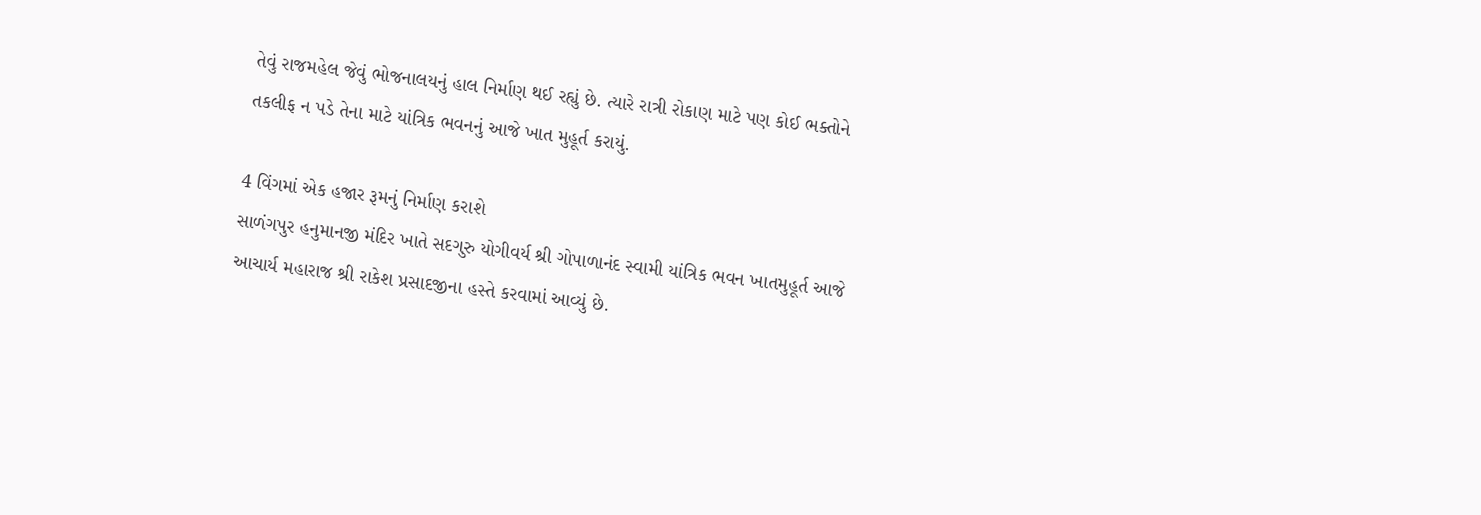તેવું રાજમહેલ જેવું ભોજનાલયનું હાલ નિર્માણ થઈ રહ્યું છે. ત્યારે રાત્રી રોકાણ માટે પણ કોઈ ભક્તોને તકલીફ ન પડે તેના માટે યાંત્રિક ભવનનું આજે ખાત મુહૂર્ત કરાયું.

4 વિંગમાં એક હજાર રૂમનું નિર્માણ કરાશે
સાળંગપુર હનુમાનજી મંદિર ખાતે સદગુરુ યોગીવર્ય શ્રી ગોપાળાનંદ સ્વામી યાંત્રિક ભવન ખાતમુહૂર્ત આજે આચાર્ય મહારાજ શ્રી રાકેશ પ્રસાદજીના હસ્તે કરવામાં આવ્યું છે.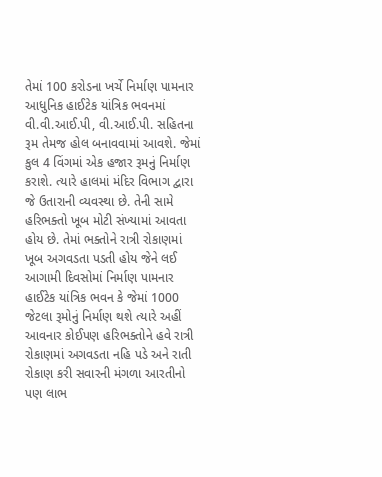તેમાં 100 કરોડના ખર્ચે નિર્માણ પામનાર આધુનિક હાઈટેક યાંત્રિક ભવનમાં વી.વી.આઈ.પી, વી.આઈ.પી. સહિતના રૂમ તેમજ હોલ બનાવવામાં આવશે. જેમાં કુલ 4 વિંગમાં એક હજાર રૂમનું નિર્માણ કરાશે. ત્યારે હાલમાં મંદિર વિભાગ દ્વારા જે ઉતારાની વ્યવસ્થા છે. તેની સામે હરિભક્તો ખૂબ મોટી સંખ્યામાં આવતા હોય છે. તેમાં ભક્તોને રાત્રી રોકાણમાં ખૂબ અગવડતા પડતી હોય જેને લઈ આગામી દિવસોમાં નિર્માણ પામનાર હાઈટેક યાંત્રિક ભવન કે જેમાં 1000 જેટલા રૂમોનું નિર્માણ થશે ત્યારે અહીં આવનાર કોઈપણ હરિભક્તોને હવે રાત્રી રોકાણમાં અગવડતા નહિ પડે અને રાતી રોકાણ કરી સવારની મંગળા આરતીનો પણ લાભ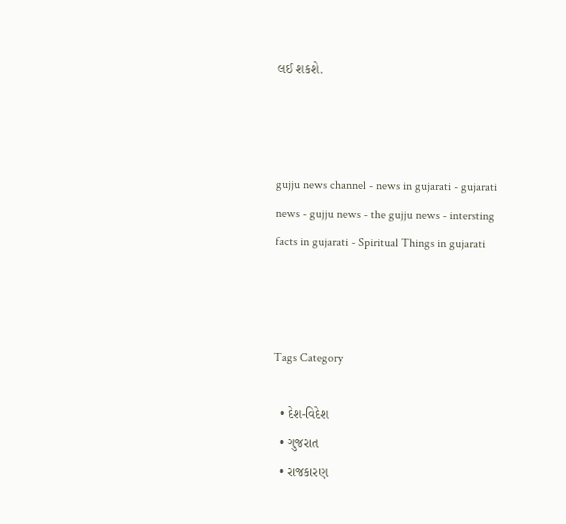લઈ શકશે.



gujju news channel - news in gujarati - gujarati news - gujju news - the gujju news - intersting facts in gujarati - Spiritual Things in gujarati



Tags Category

  • દેશ-વિદેશ
  • ગુજરાત
  • રાજકારણ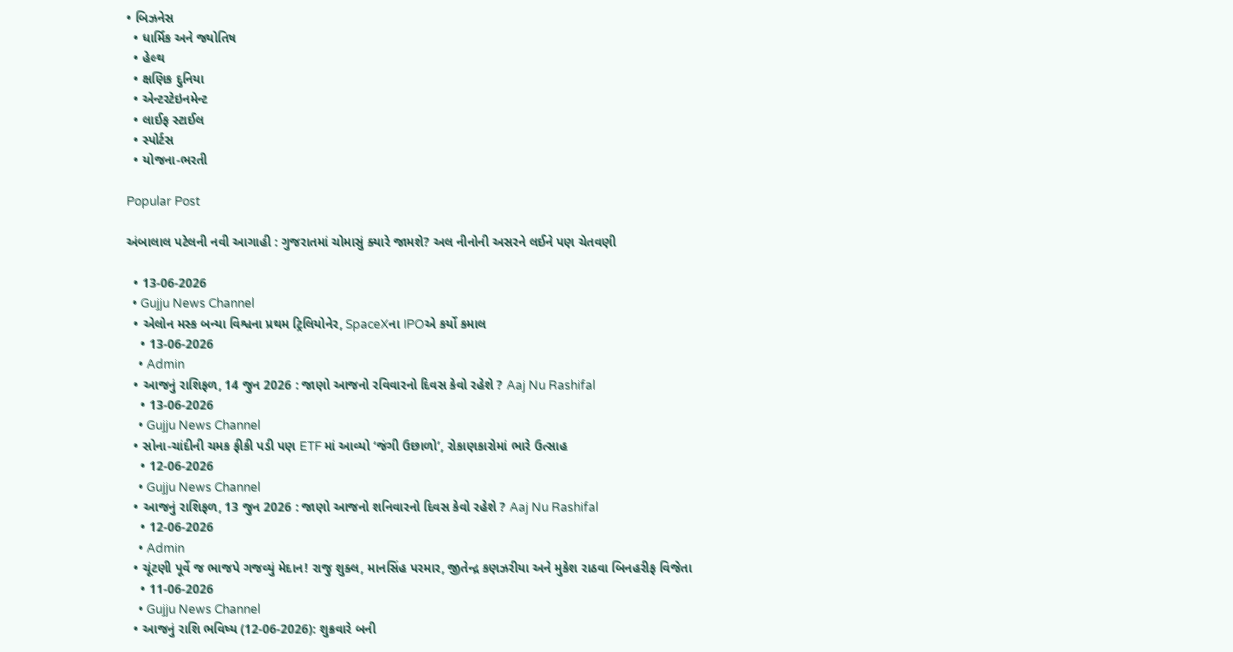• બિઝનેસ
  • ધાર્મિક અને જ્યોતિષ
  • હેલ્થ
  • ક્ષણિક દુનિયા
  • એન્ટરટેઇનમેન્ટ
  • લાઈફ સ્ટાઈલ
  • સ્પોર્ટસ
  • યોજના-ભરતી

Popular Post

અંબાલાલ પટેલની નવી આગાહી : ગુજરાતમાં ચોમાસું ક્યારે જામશે? અલ નીનોની અસરને લઈને પણ ચેતવણી

  • 13-06-2026
  • Gujju News Channel
  • એલોન મસ્ક બન્યા વિશ્વના પ્રથમ ટ્રિલિયોનેર, SpaceXના IPOએ કર્યો કમાલ
    • 13-06-2026
    • Admin
  • આજનું રાશિફળ, 14 જુન 2026 : જાણો આજનો રવિવારનો દિવસ કેવો રહેશે ? Aaj Nu Rashifal
    • 13-06-2026
    • Gujju News Channel
  • સોના-ચાંદીની ચમક ફીકી પડી પણ ETF માં આવ્યો ‘જંગી ઉછાળો’, રોકાણકારોમાં ભારે ઉત્સાહ
    • 12-06-2026
    • Gujju News Channel
  • આજનું રાશિફળ, 13 જુન 2026 : જાણો આજનો શનિવારનો દિવસ કેવો રહેશે ? Aaj Nu Rashifal
    • 12-06-2026
    • Admin
  • ચૂંટણી પૂર્વે જ ભાજપે ગજવ્યું મેદાન! રાજુ શુક્લ, માનસિંહ પરમાર, જીતેન્દ્ર કણઝરીયા અને મુકેશ રાઠવા બિનહરીફ વિજેતા
    • 11-06-2026
    • Gujju News Channel
  • આજનું રાશિ ભવિષ્ય (12-06-2026): શુક્રવારે બની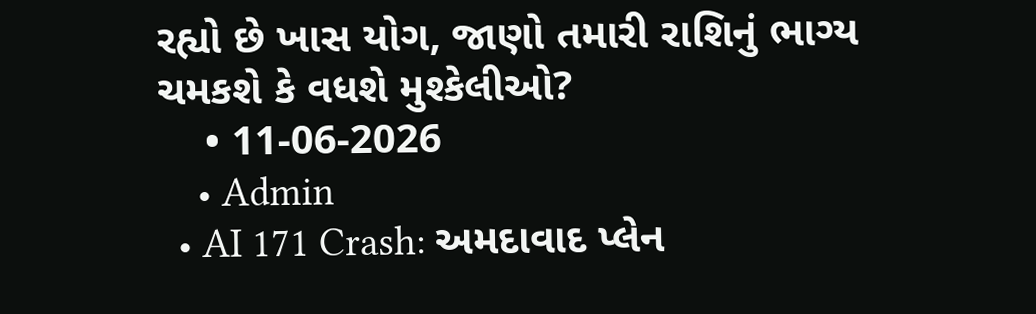રહ્યો છે ખાસ યોગ, જાણો તમારી રાશિનું ભાગ્ય ચમકશે કે વધશે મુશ્કેલીઓ?
    • 11-06-2026
    • Admin
  • AI 171 Crash: અમદાવાદ પ્લેન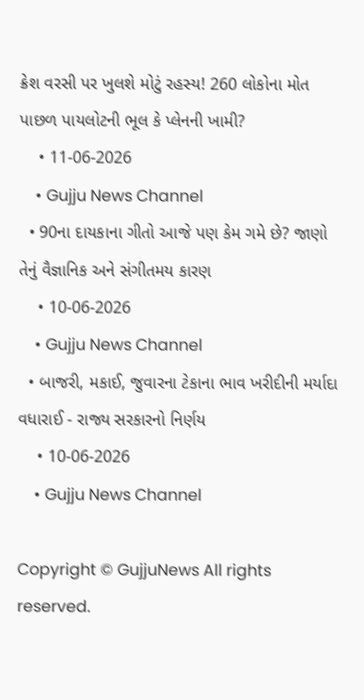ક્રેશ વરસી પર ખુલશે મોટું રહસ્ય! 260 લોકોના મોત પાછળ પાયલોટની ભૂલ કે પ્લેનની ખામી?
    • 11-06-2026
    • Gujju News Channel
  • 90ના દાયકાના ગીતો આજે પણ કેમ ગમે છે? જાણો તેનું વૈજ્ઞાનિક અને સંગીતમય કારણ
    • 10-06-2026
    • Gujju News Channel
  • બાજરી, મકાઈ, જુવારના ટેકાના ભાવ ખરીદીની મર્યાદા વધારાઈ - રાજ્ય સરકારનો નિર્ણય
    • 10-06-2026
    • Gujju News Channel

Copyright © GujjuNews All rights reserved.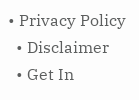• Privacy Policy
  • Disclaimer
  • Get In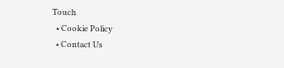Touch
  • Cookie Policy
  • Contact Us